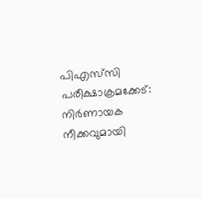പിഎസ്‌സി പരീക്ഷാക്രമക്കേട്: നിർണായക നീക്കവുമായി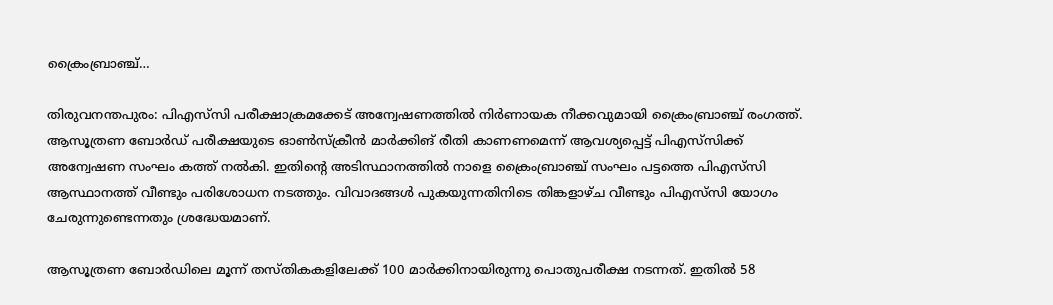ക്രൈംബ്രാഞ്ച്…

തിരുവനന്തപുരം: പിഎസ്‌സി പരീക്ഷാക്രമക്കേട് അന്വേഷണത്തിൽ നിർണായക നീക്കവുമായി ക്രൈംബ്രാഞ്ച് രംഗത്ത്. ആസൂത്രണ ബോർഡ് പരീക്ഷയുടെ ഓൺസ്ക്രീൻ മാർക്കിങ് രീതി കാണണമെന്ന് ആവശ്യപ്പെട്ട് പിഎസ്‌സിക്ക് അന്വേഷണ സംഘം കത്ത് നൽകി. ഇതിന്റെ അടിസ്ഥാനത്തിൽ നാളെ ക്രൈംബ്രാഞ്ച് സംഘം പട്ടത്തെ പിഎസ്‌സി ആസ്ഥാനത്ത് വീണ്ടും പരിശോധന നടത്തും. വിവാദങ്ങൾ പുകയുന്നതിനിടെ തിങ്കളാഴ്ച വീണ്ടും പിഎസ്‌സി യോഗം ചേരുന്നുണ്ടെന്നതും ശ്രദ്ധേയമാണ്.

ആസൂത്രണ ബോർഡിലെ മൂന്ന് തസ്തികകളിലേക്ക് 100 മാർക്കിനായിരുന്നു പൊതുപരീക്ഷ നടന്നത്. ഇതിൽ 58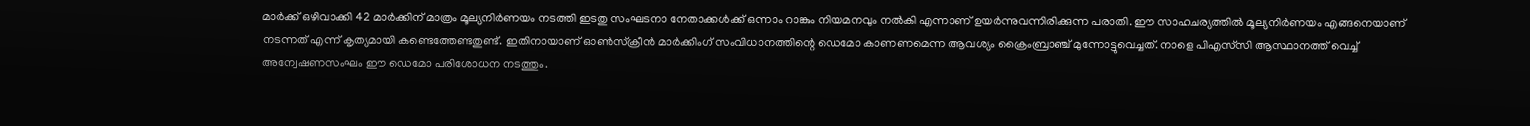മാർക്ക് ഒഴിവാക്കി 42 മാർക്കിന് മാത്രം മൂല്യനിർണയം നടത്തി ഇടതു സംഘടനാ നേതാക്കൾക്ക് ഒന്നാം റാങ്കും നിയമനവും നൽകി എന്നാണ് ഉയർന്നുവന്നിരിക്കുന്ന പരാതി. ഈ സാഹചര്യത്തിൽ മൂല്യനിർണയം എങ്ങനെയാണ് നടന്നത് എന്ന് കൃത്യമായി കണ്ടെത്തേണ്ടതുണ്ട്. ഇതിനായാണ് ഓൺസ്ക്രീൻ മാർക്കിംഗ് സംവിധാനത്തിന്റെ ഡെമോ കാണണമെന്ന ആവശ്യം ക്രൈംബ്രാഞ്ച് മുന്നോട്ടുവെച്ചത്. നാളെ പിഎസ്‌സി ആസ്ഥാനത്ത് വെച്ച് അന്വേഷണസംഘം ഈ ഡെമോ പരിശോധന നടത്തും.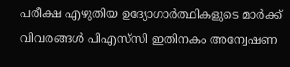പരീക്ഷ എഴുതിയ ഉദ്യോഗാർത്ഥികളുടെ മാർക്ക് വിവരങ്ങൾ പിഎസ്‌സി ഇതിനകം അന്വേഷണ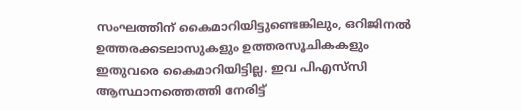സംഘത്തിന് കൈമാറിയിട്ടുണ്ടെങ്കിലും, ഒറിജിനൽ ഉത്തരക്കടലാസുകളും ഉത്തരസൂചികകളും ഇതുവരെ കൈമാറിയിട്ടില്ല. ഇവ പിഎസ്‌സി ആസ്ഥാനത്തെത്തി നേരിട്ട്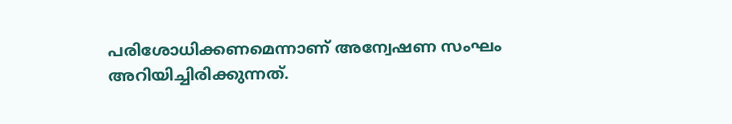പരിശോധിക്കണമെന്നാണ് അന്വേഷണ സംഘം അറിയിച്ചിരിക്കുന്നത്.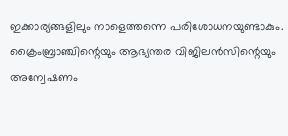ഇക്കാര്യങ്ങളിലും നാളെത്തന്നെ പരിശോധനയുണ്ടാകും. ക്രൈംബ്രാഞ്ചിന്റെയും ആഭ്യന്തര വിജിലൻസിന്റെയും അന്വേഷണം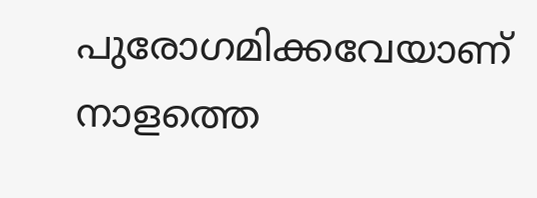പുരോഗമിക്കവേയാണ് നാളത്തെ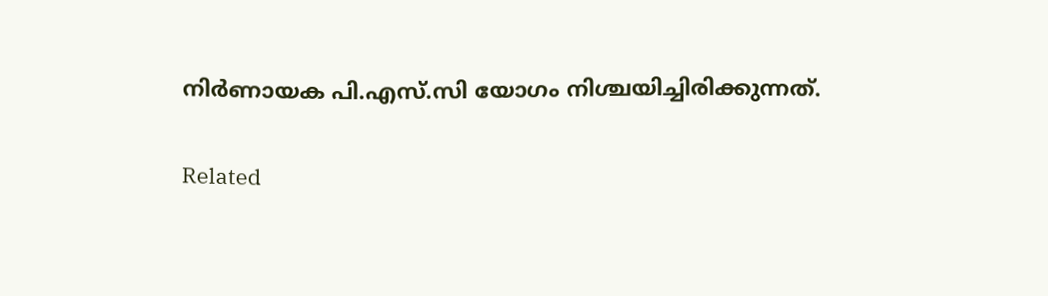നിർണായക പി.എസ്.സി യോഗം നിശ്ചയിച്ചിരിക്കുന്നത്.

Related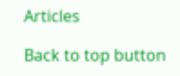Articles

Back to top button